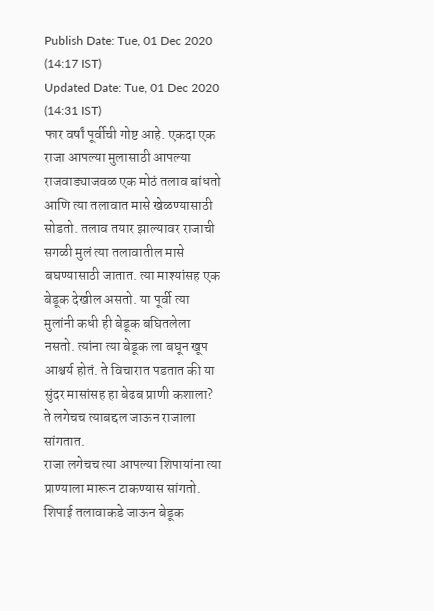Publish Date: Tue, 01 Dec 2020 (14:17 IST)
Updated Date: Tue, 01 Dec 2020 (14:31 IST)
फार वर्षां पूर्वीची गोष्ट आहे. एकदा एक राजा आपल्या मुलासाठी आपल्या राजवाड्याजवळ एक मोठं तलाव बांधतो आणि त्या तलावात मासे खेळण्यासाठी सोडतो. तलाव तयार झाल्यावर राजाची सगळी मुलं त्या तलावातील मासे बघण्यासाठी जातात. त्या माश्यांसह एक बेडूक देखील असतो. या पूर्वी त्या मुलांनी कधी ही बेडूक बघितलेला नसतो. त्यांना त्या बेडूक ला बघून खूप आश्चर्य होतं. ते विचारात पडतात की या सुंदर मासांसह हा बेढब प्राणी कशाला?
ते लगेचच त्याबद्दल जाऊन राजाला सांगतात.
राजा लगेचच त्या आपल्या शिपायांना त्या प्राण्याला मारून टाकण्यास सांगतो.
शिपाई तलावाकडे जाऊन बेडूक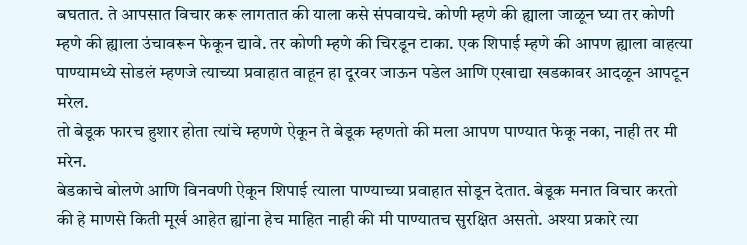बघतात. ते आपसात विचार करू लागतात की याला कसे संपवायचे. कोणी म्हणे की ह्याला जाळून घ्या तर कोणी म्हणे की ह्याला उंचावरून फेकून द्यावे. तर कोणी म्हणे की चिरडून टाका. एक शिपाई म्हणे की आपण ह्याला वाहत्या पाण्यामध्ये सोडलं म्हणजे त्याच्या प्रवाहात वाहून हा दूरवर जाऊन पडेल आणि एखाद्या खडकावर आदळून आपटून मरेल.
तो बेडूक फारच हुशार होता त्यांचे म्हणणे ऐकून ते बेडूक म्हणतो की मला आपण पाण्यात फेकू नका, नाही तर मी मरेन.
बेडकाचे बोलणे आणि विनवणी ऐकून शिपाई त्याला पाण्याच्या प्रवाहात सोडून देतात. बेडूक मनात विचार करतो की हे माणसे किती मूर्ख आहेत ह्यांना हेच माहित नाही की मी पाण्यातच सुरक्षित असतो. अश्या प्रकारे त्या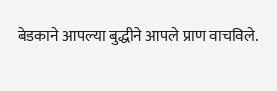बेडकाने आपल्या बुद्धीने आपले प्राण वाचविले.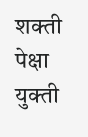शक्ती पेक्षा युक्ती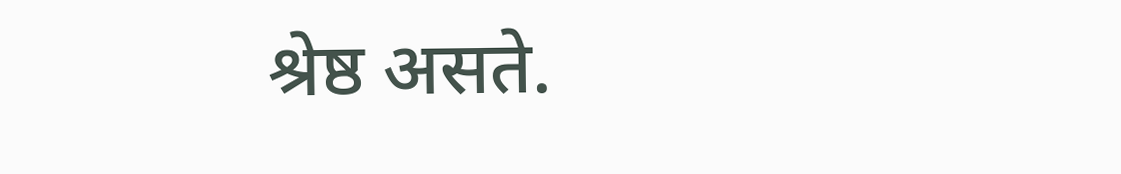श्रेष्ठ असते.